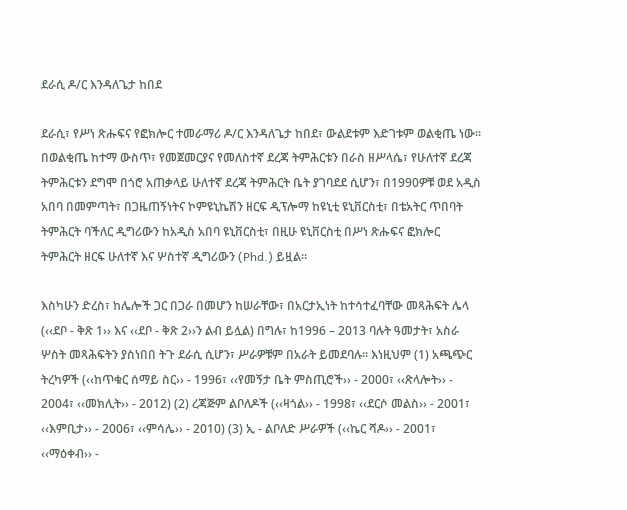ደራሲ ዶ/ር እንዳለጌታ ከበደ

ደራሲ፣ የሥነ ጽሑፍና የፎክሎር ተመራማሪ ዶ/ር እንዳለጌታ ከበደ፣ ውልደቱም እድገቱም ወልቂጤ ነው፡፡ በወልቂጤ ከተማ ውስጥ፣ የመጀመርያና የመለስተኛ ደረጃ ትምሕርቱን በራስ ዘሥላሴ፣ የሁለተኛ ደረጃ ትምሕርቱን ደግሞ በጎሮ አጠቃላይ ሁለተኛ ደረጃ ትምሕርት ቤት ያገባደደ ሲሆን፣ በ1990ዎቹ ወደ አዲስ አበባ በመምጣት፣ በጋዜጠኝነትና ኮምዩኒኬሽን ዘርፍ ዲፕሎማ ከዩኒቲ ዩኒቨርስቲ፣ በቴአትር ጥበባት ትምሕርት ባችለር ዲግሪውን ከአዲስ አበባ ዩኒቨርስቲ፣ በዚሁ ዩኒቨርስቲ በሥነ ጽሑፍና ፎክሎር ትምሕርት ዘርፍ ሁለተኛ እና ሦስተኛ ዲግሪውን (Phd.) ይዟል፡፡

እስካሁን ድረስ፣ ከሌሎች ጋር በጋራ በመሆን ከሠራቸው፣ በአርታኢነት ከተሳተፈባቸው መጻሕፍት ሌላ (‹‹ደቦ - ቅጽ 1›› እና ‹‹ደቦ - ቅጽ 2››ን ልብ ይሏል) በግሉ፣ ከ1996 – 2013 ባሉት ዓመታት፣ አስራ ሦስት መጻሕፍትን ያስነበበ ትጉ ደራሲ ሲሆን፣ ሥራዎቹም በአራት ይመደባሉ፡፡ እነዚህም (1) አጫጭር ትረካዎች (‹‹ከጥቁር ሰማይ ስር›› - 1996፣ ‹‹የመኝታ ቤት ምስጢሮች›› - 2000፣ ‹‹ጽላሎት›› - 2004፣ ‹‹መክሊት›› - 2012) (2) ረጃጅም ልቦለዶች (‹‹ዛጎል›› - 1998፣ ‹‹ደርሶ መልስ›› - 2001፣ ‹‹እምቢታ›› - 2006፣ ‹‹ምሳሌ›› - 2010) (3) ኢ - ልቦለድ ሥራዎች (‹‹ኬር ሻዶ›› - 2001፣ ‹‹ማዕቀብ›› -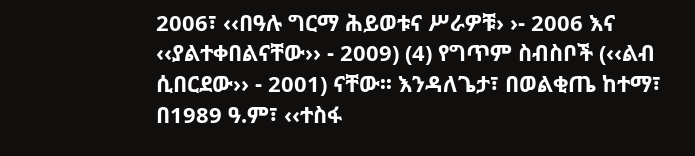2006፣ ‹‹በዓሉ ግርማ ሕይወቱና ሥራዎቹ› ›- 2006 እና ‹‹ያልተቀበልናቸው›› - 2009) (4) የግጥም ስብስቦች (‹‹ልብ ሲበርደው›› - 2001) ናቸው፡፡ እንዳለጌታ፣ በወልቂጤ ከተማ፣ በ1989 ዓ.ም፣ ‹‹ተስፋ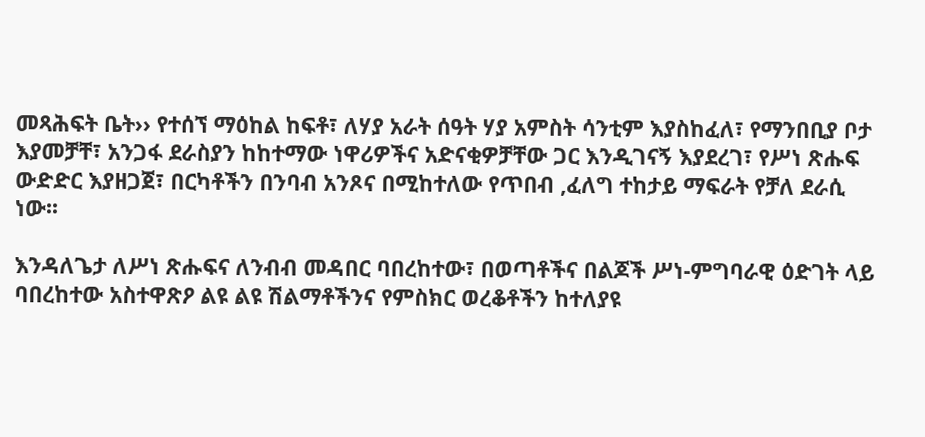መጻሕፍት ቤት›› የተሰኘ ማዕከል ከፍቶ፣ ለሃያ አራት ሰዓት ሃያ አምስት ሳንቲም እያስከፈለ፣ የማንበቢያ ቦታ እያመቻቸ፣ አንጋፋ ደራስያን ከከተማው ነዋሪዎችና አድናቂዎቻቸው ጋር እንዲገናኝ እያደረገ፣ የሥነ ጽሑፍ ውድድር እያዘጋጀ፣ በርካቶችን በንባብ አንጾና በሚከተለው የጥበብ ,ፈለግ ተከታይ ማፍራት የቻለ ደራሲ ነው፡፡

እንዳለጌታ ለሥነ ጽሑፍና ለንብብ መዳበር ባበረከተው፣ በወጣቶችና በልጆች ሥነ-ምግባራዊ ዕድገት ላይ ባበረከተው አስተዋጽዖ ልዩ ልዩ ሽልማቶችንና የምስክር ወረቆቶችን ከተለያዩ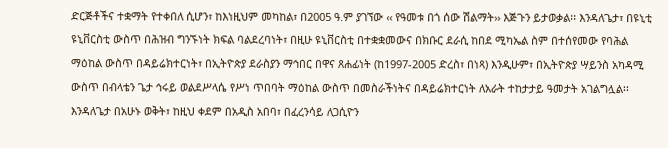ድርጅቶችና ተቋማት የተቀበለ ሲሆን፣ ከእነዚህም መካከል፣ በ2005 ዓ.ም ያገኘው ‹‹ የዓመቱ በጎ ሰው ሽልማት›› እጅጉን ይታወቃል፡፡ እንዳለጌታ፣ በዩኒቲ ዩኒቨርስቲ ውስጥ በሕዝብ ግንኙነት ክፍል ባልደረባነት፣ በዚሁ ዩኒቨርስቲ በተቋቋመውና በክቡር ደራሲ ከበደ ሚካኤል ስም በተሰየመው የባሕል ማዕከል ውስጥ በዳይሬክተርነት፣ በኢትዮጵያ ደራስያን ማኅበር በዋና ጸሐፊነት (ከ1997-2005 ድረስ፣ በነጻ) እንዲሁም፣ በኢትዮጵያ ሣይንስ አካዳሚ ውስጥ በብላቴን ጌታ ኅሩይ ወልደሥላሴ የሥነ ጥበባት ማዕከል ውስጥ በመስራችነትና በዳይሬክተርነት ለአራት ተከታታይ ዓመታት አገልግሏል፡፡ እንዳለጌታ በአሁኑ ወቅት፣ ከዚህ ቀደም በአዲስ አበባ፣ በፈረንሳይ ለጋሲዮን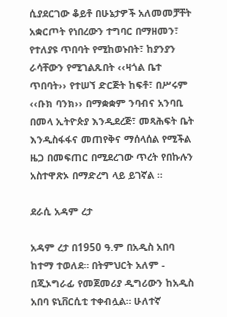ሲያደርገው ቆይቶ በሁኔታዎች አለመመቻቸት አቋርጦት የነበረውን ተግባር በማዘመን፣ የተለያዩ ጥበባት የሚከወኑበት፣ ከያንያን ራሳቸውን የሚገልጹበት ‹‹ዛጎል ቤተ ጥበባት›› የተሠኘ ድርጅት ከፍቶ፣ በሥሩም ‹‹ቡክ ባንክ›› በማቋቋም ንባብና አንባቢ በመላ ኢትዮጵያ እንዲደረጅ፣ መጻሕፍት ቤት እንዲስፋፋና መጠየቅና ማሰላሰል የሚችል ዜጋ በመፍጠር በሚደረገው ጥረት የበኩሉን አስተዋጽኦ በማድረግ ላይ ይገኛል ።

ደራሲ አዳም ረታ

አዳም ረታ በ1950 ዓ.ም በአዲስ አበባ ከተማ ተወለደ። በትምህርት አለም - በጂኦግራፊ የመጀመሪያ ዲግሪውን ከአዲስ አበባ ዩኒቨርሲቲ ተቀብሏል። ሁለተኛ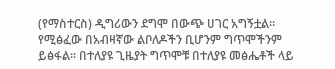(የማስተርስ) ዲግሪውን ደግሞ በውጭ ሀገር አግኝቷል። የሚፅፈው በአብዛኛው ልቦለዶችን ቢሆንም ግጥሞችንም ይፅፋል። በተለያዩ ጊዜያት ግጥሞቹ በተለያዩ መፅሔቶች ላይ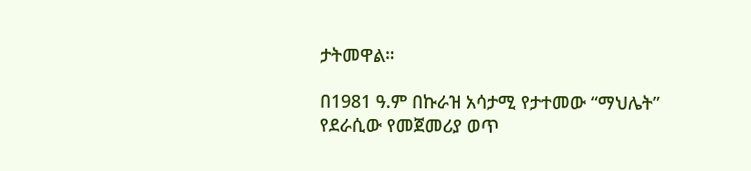ታትመዋል።

በ1981 ዓ.ም በኩራዝ አሳታሚ የታተመው “ማህሌት” የደራሲው የመጀመሪያ ወጥ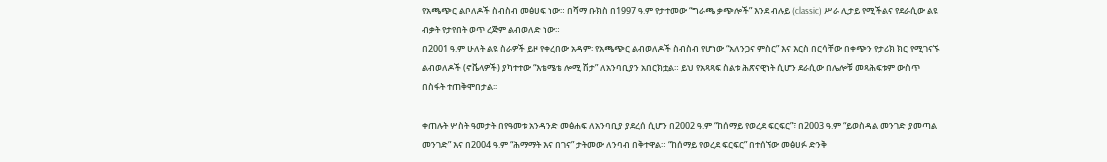የአጫጭር ልቦለዶች ስብስብ መፅሀፍ ነው። በሻማ ቡክስ በ1997 ዓ.ም የታተመው “ግራጫ ቃጭሎች” እንደ ብሉይ (classic) ሥራ ሊታይ የሚችልና የደራሲው ልዩ ብቃት የታየበት ወጥ ረጅም ልብወለድ ነው።
በ2001 ዓ.ም ሁለት ልዩ ስራዎች ይዞ የቀረበው አዳም፡ የአጫጭር ልብወለዶች ስብስብ የሆነው “አለንጋና ምስር” እና እርስ በርሳቸው በቀጭን የታሪክ ክር የሚገናኙ ልብወለዶች (ኖቬላዎች) ያካተተው “እቴሜቴ ሎሚ ሽታ” ለአንባቢያን አበርክቷል። ይህ የአጻጻፍ ስልቱ ሕጽናዊነት ሲሆን ደራሲው በሌሎቹ መጻሕፍቱም ውስጥ በስፋት ተጠቅሞበታል፡፡

ቀጠሉት ሦስት ዓመታት በየዓመቱ አንዳንድ መፅሐፍ ለአንባቢያ ያደረሰ ሲሆን በ2002 ዓ.ም “ከሰማይ የወረደ ፍርፍር”፣ በ2003 ዓ.ም “ይወስዳል መንገድ ያመጣል መንገድ” እና በ2004 ዓ.ም “ሕማማት እና በገና” ታትመው ለንባብ በቅተዋል። “ከሰማይ የወረደ ፍርፍር” በተሰኘው መፅሀፉ ድንቅ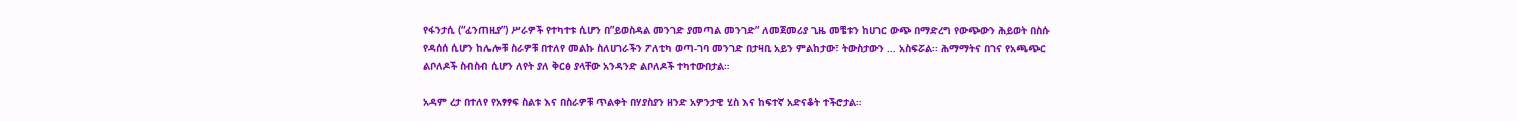የፋንታሲ (“ፈንጠዚያ”) ሥራዎች የተካተቱ ሲሆን በ”ይወስዳል መንገድ ያመጣል መንገድ” ለመጀመሪያ ጊዜ መቼቱን ከሀገር ውጭ በማድረግ የውጭውን ሕይወት በስሱ የዳሰሰ ሲሆን ከሌሎቹ ስራዎቹ በተለየ መልኩ ስለሀገራችን ፖለቲካ ወጣ-ገባ መንገድ በታዛቢ አይን ምልከታው፣ ትውስታውን … አስፍሯል፡፡ ሕማማትና በገና የአጫጭር ልቦለዶች ስብስብ ሲሆን ለየት ያለ ቅርፅ ያላቸው አንዳንድ ልቦለዶች ተካተውበታል።

አዳም ረታ በተለየ የአፃፃፍ ስልቱ እና በስራዎቹ ጥልቀት በሃያስያን ዘንድ አዎንታዊ ሂስ እና ከፍተኛ አድናቆት ተችሮታል።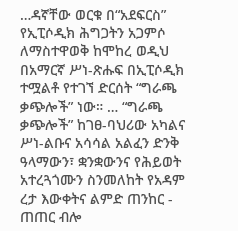…ዳኛቸው ወርቁ በ“አደፍርስ” የኢፒሶዲክ ሕግጋትን አጋምሶ ለማስተዋወቅ ከሞከረ ወዲህ በአማርኛ ሥነ-ጽሑፍ በኢፒሶዲክ ተሟልቶ የተገኘ ድርሰት “ግራጫ ቃጭሎች” ነው። … “ግራጫ ቃጭሎች” ከገፀ-ባህሪው አካልና ሥነ-ልቡና አሳሳል አልፈን ድንቅ ዓላማውን፣ ቋንቋውንና የሕይወት አተረጓጎሙን ስንመለከት የአዳም ረታ እውቀትና ልምድ ጠንከር - ጠጠር ብሎ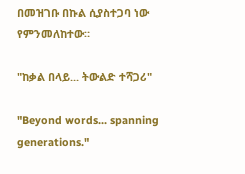በመዝገቡ በኩል ሲያስተጋባ ነው የምንመለከተው።

"ከቃል በላይ... ትውልድ ተሻጋሪ"

"Beyond words... spanning generations."